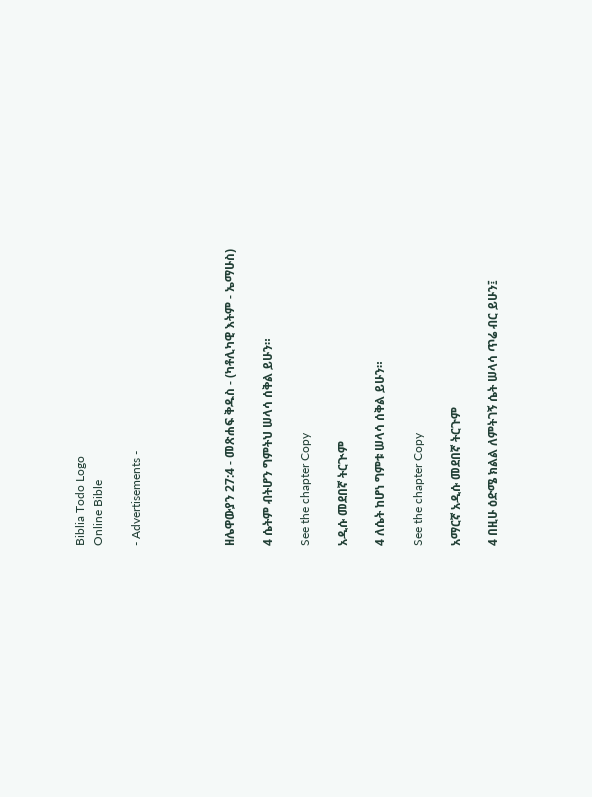Biblia Todo Logo
Online Bible

- Advertisements -




ዘሌዋውያን 27:4 - መጽሐፍ ቅዱስ - (ካቶሊካዊ እትም - ኤማሁስ)

4 ሴትም ብትሆን ግምትህ ሠላሳ ሰቅል ይሁን።

See the chapter Copy

አዲሱ መደበኛ ትርጒም

4 ለሴት ከሆነ ግምቱ ሠላሳ ሰቅል ይሁን።

See the chapter Copy

አማርኛ አዲሱ መደበኛ ትርጉም

4 በዚሁ ዕድሜ ክልል ለምትገኝ ሴት ሠላሳ ጥሬ ብር ይሁን፤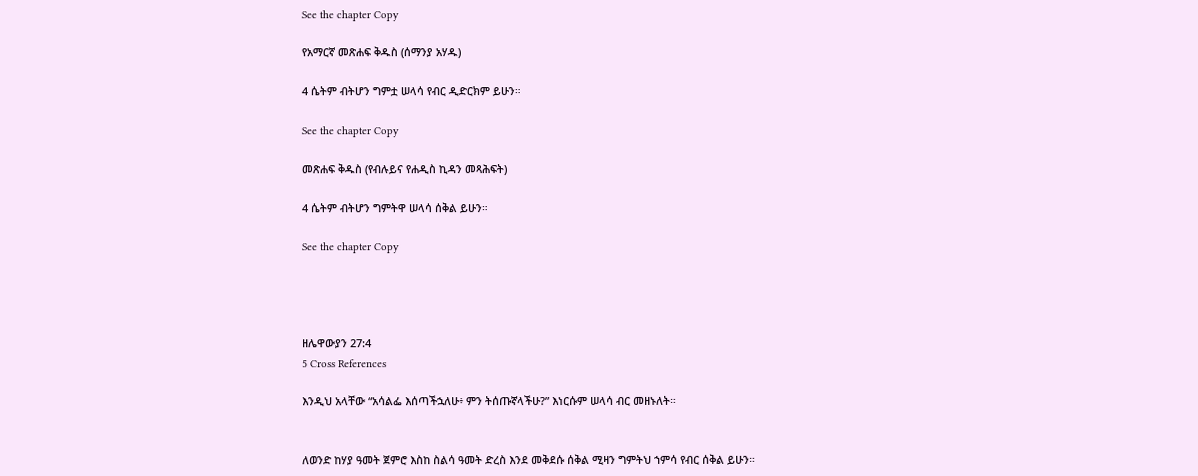See the chapter Copy

የአማርኛ መጽሐፍ ቅዱስ (ሰማንያ አሃዱ)

4 ሴትም ብትሆን ግምቷ ሠላሳ የብር ዲድርክም ይሁን።

See the chapter Copy

መጽሐፍ ቅዱስ (የብሉይና የሐዲስ ኪዳን መጻሕፍት)

4 ሴትም ብትሆን ግምትዋ ሠላሳ ሰቅል ይሁን።

See the chapter Copy




ዘሌዋውያን 27:4
5 Cross References

እንዲህ አላቸው “አሳልፌ እሰጣችኋለሁ፥ ምን ትሰጡኛላችሁ?” እነርሱም ሠላሳ ብር መዘኑለት።


ለወንድ ከሃያ ዓመት ጀምሮ እስከ ስልሳ ዓመት ድረስ እንደ መቅደሱ ሰቅል ሚዛን ግምትህ ኀምሳ የብር ሰቅል ይሁን።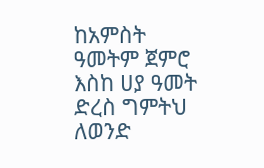ከአምስት ዓመትም ጀምሮ እስከ ሀያ ዓመት ድረስ ግምትህ ለወንድ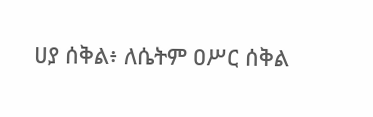ሀያ ሰቅል፥ ለሴትም ዐሥር ሰቅል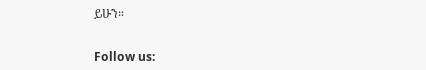ይሁን።


Follow us: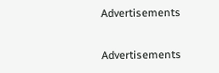Advertisements


Advertisements